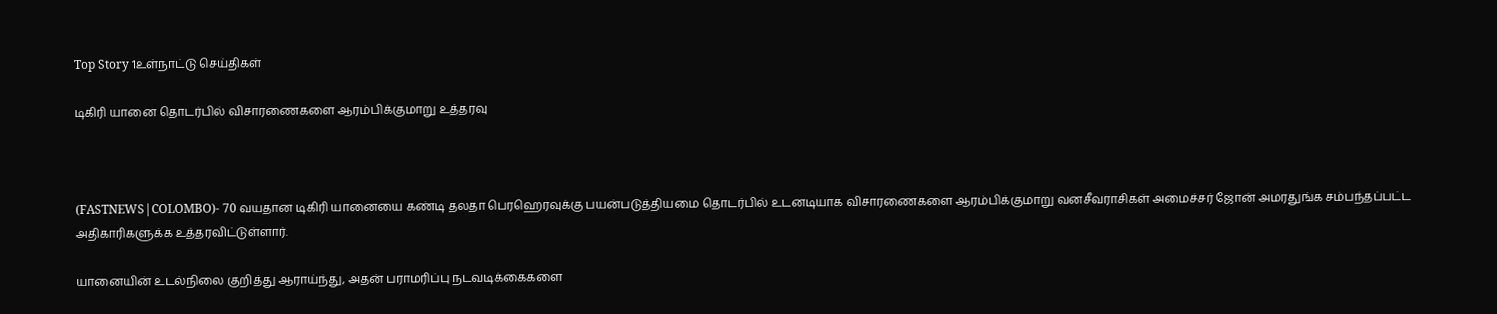Top Story 1உள்நாட்டு செய்திகள்

டிகிரி யானை தொடர்பில் விசாரணைகளை ஆரம்பிக்குமாறு உத்தரவு



(FASTNEWS|COLOMBO)- 70 வயதான டிகிரி யானையை கண்டி தலதா பெரஹெரவுக்கு பயன்படுத்தியமை தொடர்பில் உடனடியாக விசாரணைகளை ஆரம்பிக்குமாறு வனசீவராசிகள் அமைச்சர் ஜோன் அமரதுங்க சம்பந்தப்பட்ட அதிகாரிகளுக்க உத்தரவிட்டுள்ளார்.

யானையின் உடல்நிலை குறித்து ஆராய்ந்து, அதன் பராமரிப்பு நடவடிக்கைகளை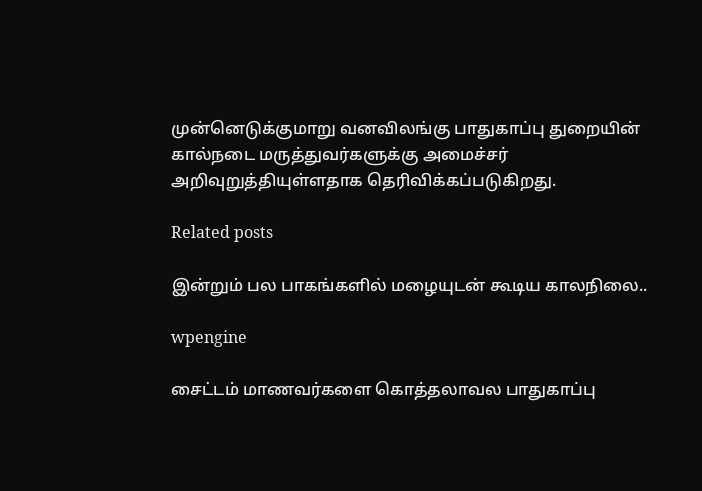முன்னெடுக்குமாறு வனவிலங்கு பாதுகாப்பு துறையின் கால்நடை மருத்துவர்களுக்கு அமைச்சர் அறிவுறுத்தியுள்ளதாக தெரிவிக்கப்படுகிறது.

Related posts

இன்றும் பல பாகங்களில் மழையுடன் கூடிய காலநிலை..

wpengine

சைட்டம் மாணவர்களை கொத்தலாவல பாதுகாப்பு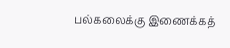பல்கலைக்கு இணைக்கத்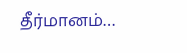தீர்மானம்…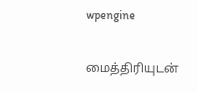wpengine

மைத்திரியுடன்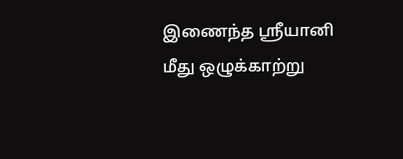இணைந்த ஸ்ரீயானி மீது ஒழுக்காற்று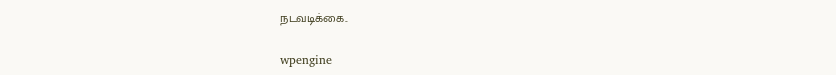நடவடிக்கை..

wpengine